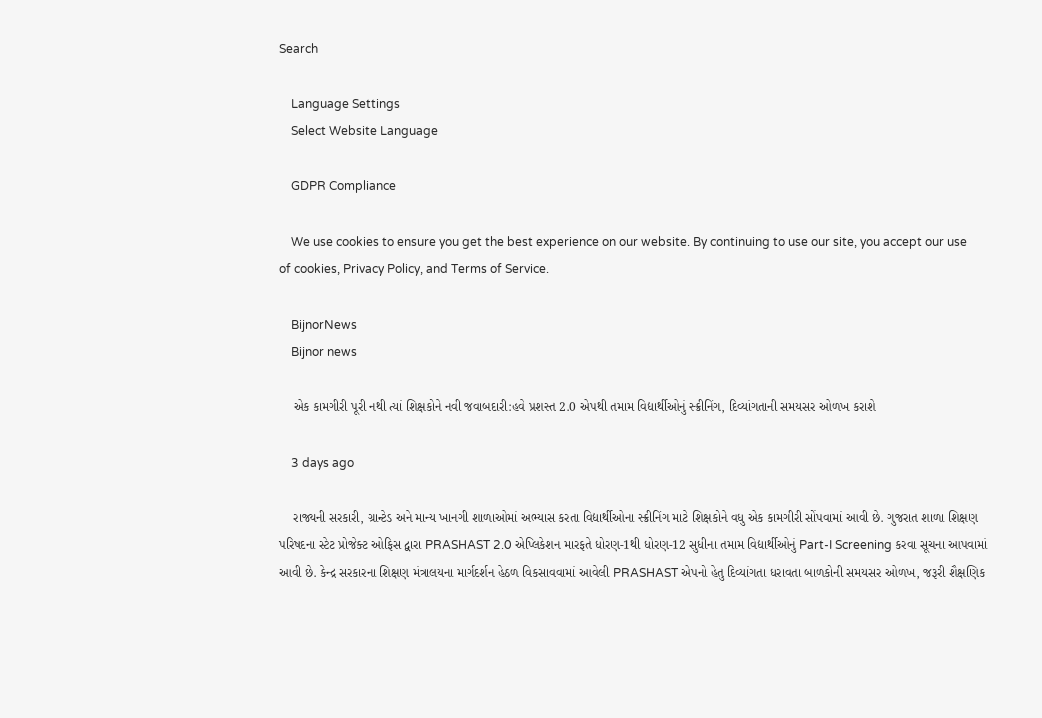Search

    Language Settings
    Select Website Language

    GDPR Compliance

    We use cookies to ensure you get the best experience on our website. By continuing to use our site, you accept our use of cookies, Privacy Policy, and Terms of Service.

    BijnorNews
    Bijnor news

    એક કામગીરી પૂરી નથી ત્યાં શિક્ષકોને નવી જવાબદારી:હવે પ્રશસ્ત 2.0 એપથી તમામ વિદ્યાર્થીઓનું સ્ક્રીનિંગ, દિવ્યાંગતાની સમયસર ઓળખ કરાશે

    3 days ago

    રાજ્યની સરકારી, ગ્રાન્ટેડ અને માન્ય ખાનગી શાળાઓમાં અભ્યાસ કરતા વિદ્યાર્થીઓના સ્ક્રીનિંગ માટે શિક્ષકોને વધુ એક કામગીરી સોંપવામાં આવી છે. ગુજરાત શાળા શિક્ષણ પરિષદના સ્ટેટ પ્રોજેક્ટ ઓફિસ દ્વારા PRASHAST 2.0 એપ્લિકેશન મારફતે ધોરણ-1થી ધોરણ-12 સુધીના તમામ વિદ્યાર્થીઓનું Part-I Screening કરવા સૂચના આપવામાં આવી છે. કેન્દ્ર સરકારના શિક્ષણ મંત્રાલયના માર્ગદર્શન હેઠળ વિકસાવવામાં આવેલી PRASHAST એપનો હેતુ દિવ્યાંગતા ધરાવતા બાળકોની સમયસર ઓળખ, જરૂરી શૈક્ષણિક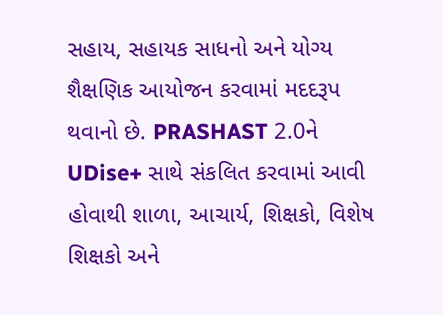સહાય, સહાયક સાધનો અને યોગ્ય શૈક્ષણિક આયોજન કરવામાં મદદરૂપ થવાનો છે. PRASHAST 2.0ને UDise+ સાથે સંકલિત કરવામાં આવી હોવાથી શાળા, આચાર્ય, શિક્ષકો, વિશેષ શિક્ષકો અને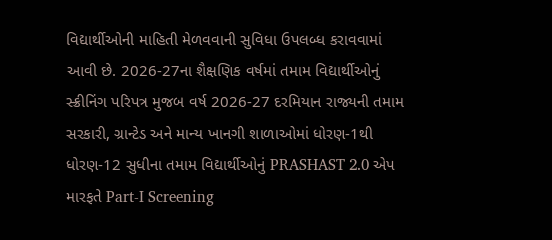વિદ્યાર્થીઓની માહિતી મેળવવાની સુવિધા ઉપલબ્ધ કરાવવામાં આવી છે. 2026-27ના શૈક્ષણિક વર્ષમાં તમામ વિદ્યાર્થીઓનું સ્ક્રીનિંગ પરિપત્ર મુજબ વર્ષ 2026-27 દરમિયાન રાજ્યની તમામ સરકારી, ગ્રાન્ટેડ અને માન્ય ખાનગી શાળાઓમાં ધોરણ-1થી ધોરણ-12 સુધીના તમામ વિદ્યાર્થીઓનું PRASHAST 2.0 એપ મારફતે Part-I Screening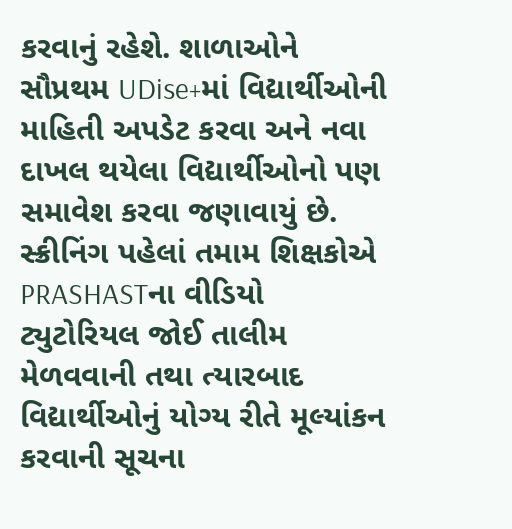કરવાનું રહેશે. શાળાઓને સૌપ્રથમ UDise+માં વિદ્યાર્થીઓની માહિતી અપડેટ કરવા અને નવા દાખલ થયેલા વિદ્યાર્થીઓનો પણ સમાવેશ કરવા જણાવાયું છે. સ્ક્રીનિંગ પહેલાં તમામ શિક્ષકોએ PRASHASTના વીડિયો ટ્યુટોરિયલ જોઈ તાલીમ મેળવવાની તથા ત્યારબાદ વિદ્યાર્થીઓનું યોગ્ય રીતે મૂલ્યાંકન કરવાની સૂચના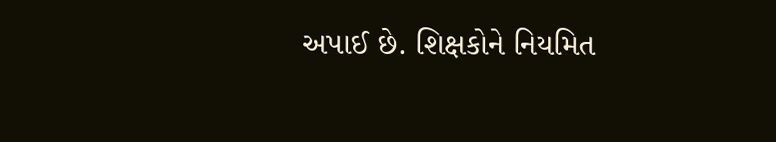અપાઈ છે. શિક્ષકોને નિયમિત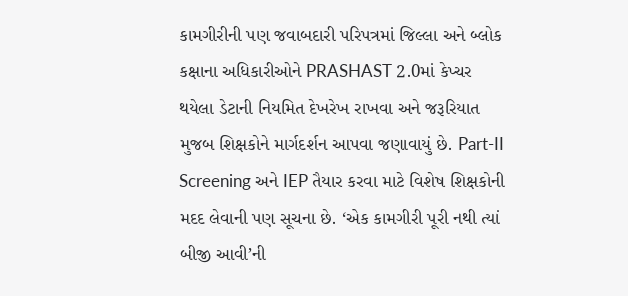કામગીરીની પણ જવાબદારી પરિપત્રમાં જિલ્લા અને બ્લોક કક્ષાના અધિકારીઓને PRASHAST 2.0માં કેપ્ચર થયેલા ડેટાની નિયમિત દેખરેખ રાખવા અને જરૂરિયાત મુજબ શિક્ષકોને માર્ગદર્શન આપવા જણાવાયું છે. Part-II Screening અને IEP તૈયાર કરવા માટે વિશેષ શિક્ષકોની મદદ લેવાની પણ સૂચના છે. ‘એક કામગીરી પૂરી નથી ત્યાં બીજી આવી’ની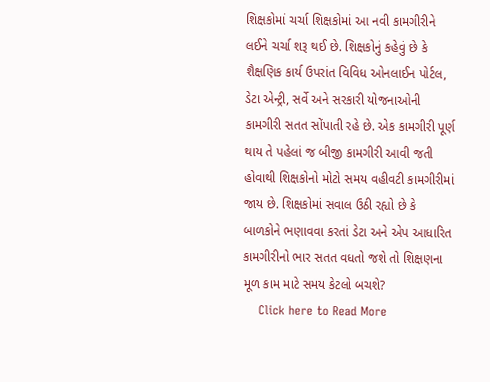શિક્ષકોમાં ચર્ચા શિક્ષકોમાં આ નવી કામગીરીને લઈને ચર્ચા શરૂ થઈ છે. શિક્ષકોનું કહેવું છે કે શૈક્ષણિક કાર્ય ઉપરાંત વિવિધ ઓનલાઈન પોર્ટલ, ડેટા એન્ટ્રી, સર્વે અને સરકારી યોજનાઓની કામગીરી સતત સોંપાતી રહે છે. એક કામગીરી પૂર્ણ થાય તે પહેલાં જ બીજી કામગીરી આવી જતી હોવાથી શિક્ષકોનો મોટો સમય વહીવટી કામગીરીમાં જાય છે. શિક્ષકોમાં સવાલ ઉઠી રહ્યો છે કે બાળકોને ભણાવવા કરતાં ડેટા અને એપ આધારિત કામગીરીનો ભાર સતત વધતો જશે તો શિક્ષણના મૂળ કામ માટે સમય કેટલો બચશે?
    Click here to Read More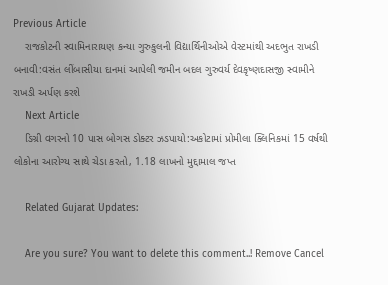Previous Article
    રાજકોટની સ્વામિનારાયણ કન્યા ગુરુકુલની વિદ્યાર્થિનીઓએ વેસ્ટમાંથી અદભુત રાખડી બનાવી:વસંત લીંબાસીયા દાનમાં આપેલી જમીન બદલ ગુરુવર્ય દેવકૃષ્ણદાસજી સ્વામીને રાખડી અર્પણ કરશે
    Next Article
    ડિગ્રી વગરનો 10 પાસ બોગસ ડોક્ટર ઝડપાયો:અકોટામાં પ્રોમીલા ક્લિનિકમાં 15 વર્ષથી લોકોના આરોગ્ય સાથે ચેડા કરતો, 1.18 લાખનો મુદ્દામાલ જપ્ત

    Related Gujarat Updates:

    Are you sure? You want to delete this comment..! Remove Cancel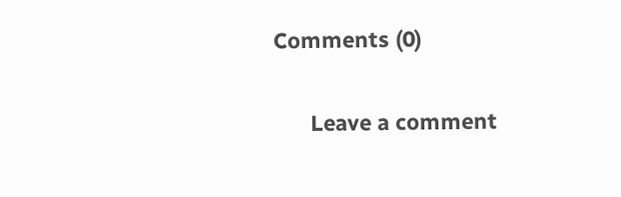Comments (0)

      Leave a comment